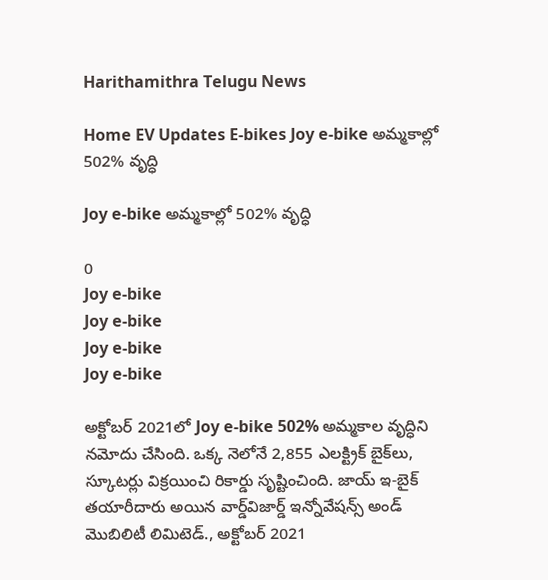Harithamithra Telugu News

Home EV Updates E-bikes Joy e-bike అమ్మ‌కాల్లో 502% వృద్ధి

Joy e-bike అమ్మ‌కాల్లో 502% వృద్ధి

0
Joy e-bike
Joy e-bike
Joy e-bike
Joy e-bike

అక్టోబర్ 2021లో Joy e-bike 502% అమ్మకాల వృద్ధిని నమోదు చేసింది. ఒక్క నెలోనే 2,855 ఎలక్ట్రిక్ బైక్‌లు, స్కూటర్లు విక్రయించి రికార్డు సృష్టించింది. జాయ్ ఇ-బైక్ తయారీదారు అయిన‌ వార్డ్‌విజార్డ్ ఇన్నోవేషన్స్ అండ్ మొబిలిటీ లిమిటెడ్., అక్టోబర్ 2021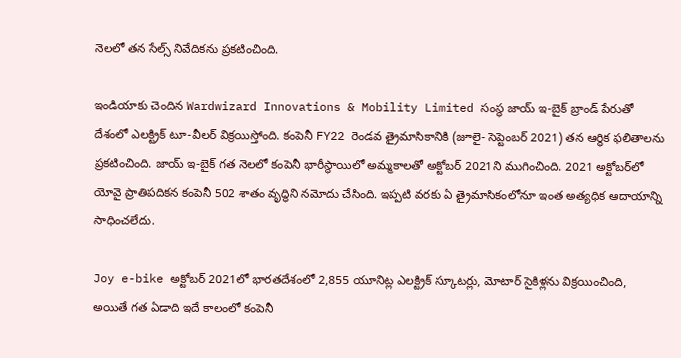నెలలో తన సేల్స్ నివేదికను ప్రకటించింది.

ఇండియాకు చెందిన Wardwizard Innovations & Mobility Limited సంస్థ జాయ్ ఇ-బైక్ బ్రాండ్ పేరుతో దేశంలో ఎలక్ట్రిక్ టూ-వీలర్ విక్ర‌యిస్తోంది. కంపెనీ FY22 రెండవ త్రైమాసికానికి (జూలై- సెప్టెంబర్ 2021) తన ఆర్థిక ఫలితాలను ప్రకటించింది. జాయ్ ఇ-బైక్ గత నెలలో కంపెనీ భారీస్థాయిలో అమ్మకాలతో అక్టోబర్ 2021ని ముగించింది. 2021 అక్టోబర్‌లో యోవై ప్రాతిపదికన కంపెనీ 502 శాతం వృద్ధిని నమోదు చేసింది. ఇప్పటి వరకు ఏ త్రైమాసికంలోనూ ఇంత అత్యధిక ఆదాయాన్ని సాధించ‌లేదు.

Joy e-bike అక్టోబర్ 2021లో భారతదేశంలో 2,855 యూనిట్ల ఎలక్ట్రిక్ స్కూటర్లు, మోటార్ సైకిళ్లను విక్రయించింది, అయితే గత ఏడాది ఇదే కాలంలో కంపెనీ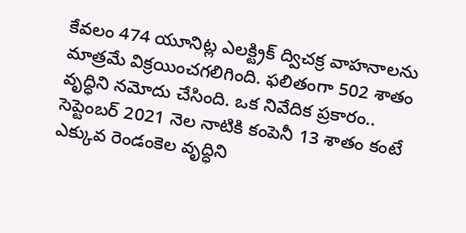కేవలం 474 యూనిట్ల ఎలక్ట్రిక్ ద్విచక్ర వాహనాలను మాత్రమే విక్రయించగలిగింది. ఫ‌లితంగా 502 శాతం వృద్ధిని నమోదు చేసింది. ఒక నివేదిక ప్ర‌కారం.. సెప్టెంబర్ 2021 నెల నాటికి కంపెనీ 13 శాతం కంటే ఎక్కువ రెండంకెల వృద్ధిని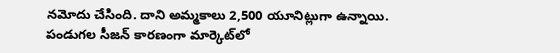నమోదు చేసింది. దాని అమ్మకాలు 2,500 యూనిట్లుగా ఉన్నాయి. పండుగల సీజన్‌ కారణంగా మార్కెట్‌లో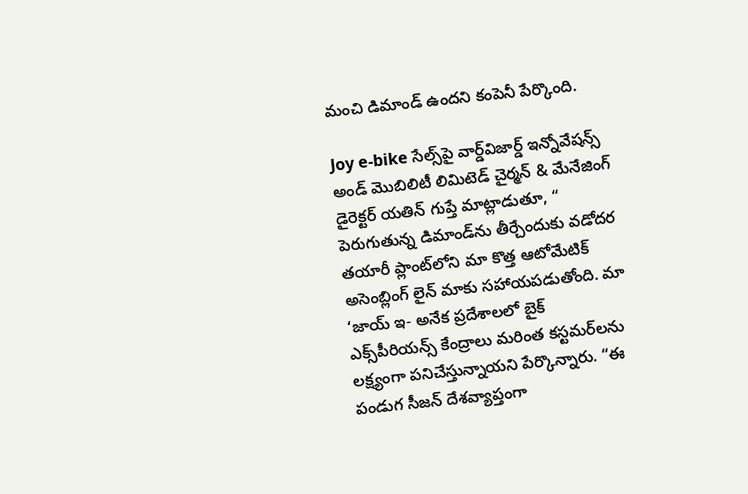మంచి డిమాండ్‌ ఉందని కంపెనీ పేర్కొంది.

Joy e-bike సేల్స్‌పై వార్డ్‌విజార్డ్ ఇన్నోవేషన్స్ అండ్ మొబిలిటీ లిమిటెడ్ చైర్మన్ & మేనేజింగ్ డైరెక్టర్ యతిన్ గుప్తే మాట్లాడుతూ, “ పెరుగుతున్న డిమాండ్‌ను తీర్చేందుకు వడోదర తయారీ ప్లాంట్‌లోని మా కొత్త ఆటోమేటిక్ అసెంబ్లింగ్ లైన్ మాకు సహాయపడుతోంది. మా ‘జాయ్ ఇ- అనేక ప్రదేశాలలో బైక్ ఎక్స్‌పీరియ‌న్స్ కేంద్రాలు మరింత కస్టమర్‌లను లక్ష్యంగా ప‌నిచేస్తున్నాయ‌ని పేర్కొన్నారు. “ఈ పండుగ సీజన్ దేశవ్యాప్తంగా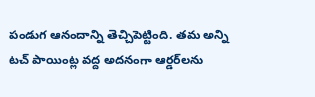పండుగ ఆనందాన్ని తెచ్చిపెట్టింది. త‌మ అన్ని టచ్ పాయింట్ల వద్ద అద‌నంగా ఆర్డర్‌లను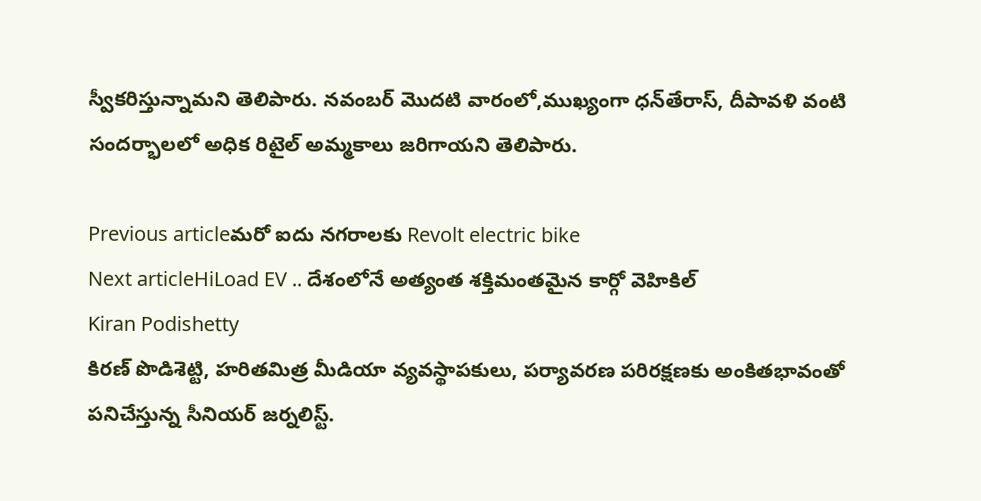స్వీకరిస్తున్నామ‌ని తెలిపారు. నవంబర్ మొదటి వారంలో,ముఖ్యంగా ధన్‌తేరాస్, దీపావళి వంటి సందర్భాలలో అధిక రిటైల్ అమ్మకాలు జ‌రిగాయ‌ని తెలిపారు.

Previous articleమ‌రో ఐదు న‌గ‌రాల‌కు Revolt electric bike
Next articleHiLoad EV .. దేశంలోనే అత్యంత శ‌క్తిమంత‌మైన కార్గో వెహికిల్‌
Kiran Podishetty
కిరణ్ పొడిశెట్టి, హరితమిత్ర మీడియా వ్యవస్థాపకులు, పర్యావరణ పరిరక్షణకు అంకితభావంతో పనిచేస్తున్న సీనియ‌ర్‌ జర్నలిస్ట్.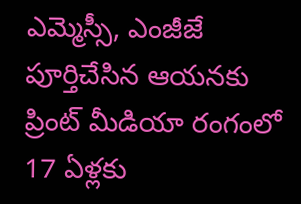ఎమ్మెస్సీ, ఎంజీజే పూర్తిచేసిన‌ ఆయనకు ప్రింట్ మీడియా రంగంలో 17 ఏళ్లకు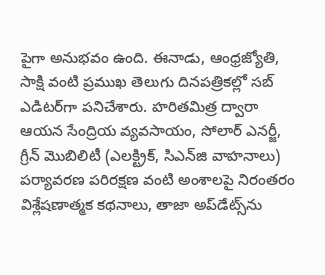పైగా అనుభవం ఉంది. ఈనాడు, ఆంధ్రజ్యోతి, సాక్షి వంటి ప్రముఖ తెలుగు దినపత్రికల్లో సబ్‌ ఎడిటర్‌గా ప‌నిచేశారు. హరితమిత్ర ద్వారా ఆయన సేంద్రియ వ్యవసాయం, సోలార్ ఎనర్జీ, గ్రీన్ మొబిలిటీ (ఎలక్ట్రిక్‌, సిఎన్‌జి వాహనాలు) ప‌ర్యావ‌ర‌ణ ప‌రిర‌క్ష‌ణ వంటి అంశాలపై నిరంతరం విశ్లేషణాత్మక కథనాలు, తాజా అప్‌డేట్స్‌ను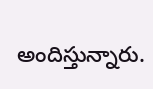అందిస్తున్నారు.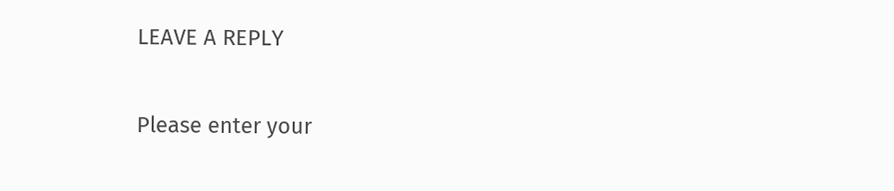LEAVE A REPLY

Please enter your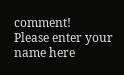comment!
Please enter your name here